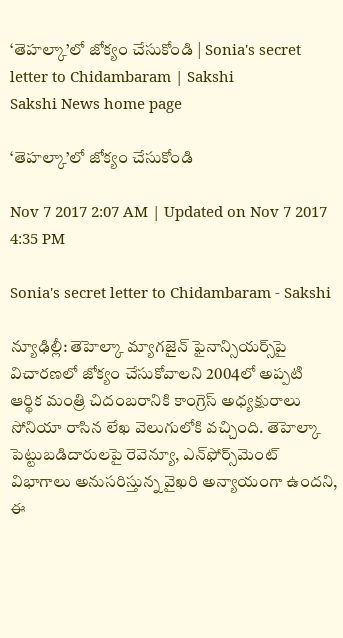‘తెహల్కా’లో జోక్యం చేసుకోండి | Sonia's secret letter to Chidambaram | Sakshi
Sakshi News home page

‘తెహల్కా’లో జోక్యం చేసుకోండి

Nov 7 2017 2:07 AM | Updated on Nov 7 2017 4:35 PM

Sonia's secret letter to Chidambaram - Sakshi

న్యూఢిల్లీ: తెహెల్కా మ్యాగజైన్‌ ఫైనాన్సియర్స్‌పై విచారణలో జోక్యం చేసుకోవాలని 2004లో అప్పటి ఆర్థిక మంత్రి చిదంబరానికి కాంగ్రెస్‌ అధ్యక్షురాలు సోనియా రాసిన లేఖ వెలుగులోకి వచ్చింది. తెహెల్కా పెట్టుబడిదారులపై రెవెన్యూ, ఎన్‌ఫోర్స్‌మెంట్‌ విభాగాలు అనుసరిస్తున్న వైఖరి అన్యాయంగా ఉందని, ఈ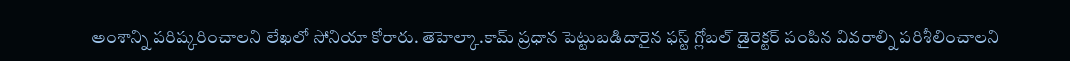అంశాన్ని పరిష్కరించాలని లేఖలో సోనియా కోరారు. తెహెల్కా.కామ్‌ ప్రధాన పెట్టుబడిదారైన ఫస్ట్‌ గ్లోబల్‌ డైరెక్టర్‌ పంపిన వివరాల్ని పరిశీలించాలని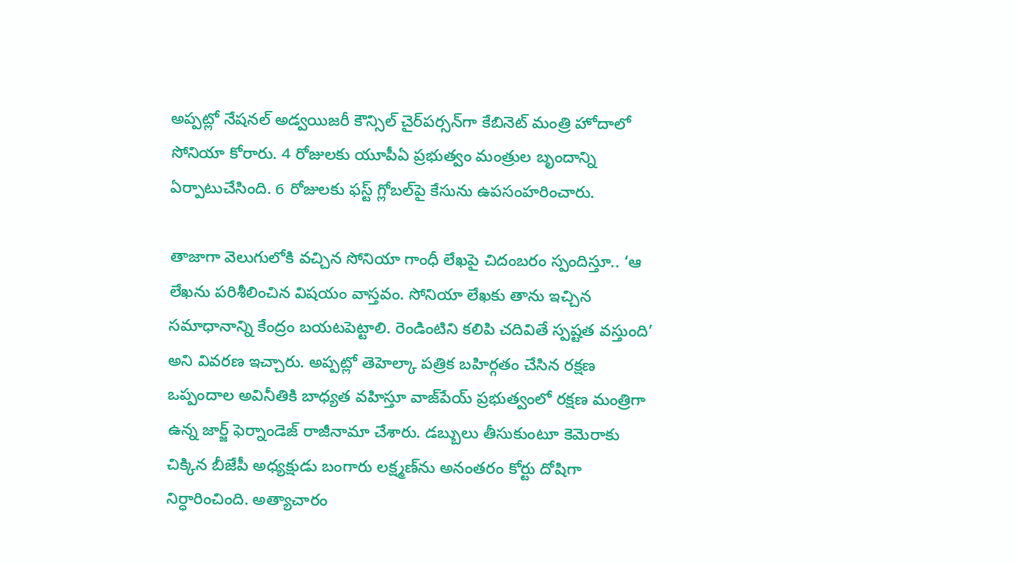అప్పట్లో నేషనల్‌ అడ్వయిజరీ కౌన్సిల్‌ చైర్‌పర్సన్‌గా కేబినెట్‌ మంత్రి హోదాలో  సోనియా కోరారు. 4 రోజులకు యూపీఏ ప్రభుత్వం మంత్రుల బృందాన్ని ఏర్పాటుచేసింది. 6 రోజులకు ఫస్ట్‌ గ్లోబల్‌పై కేసును ఉపసంహరించారు.

తాజాగా వెలుగులోకి వచ్చిన సోనియా గాంధీ లేఖపై చిదంబరం స్పందిస్తూ.. ‘ఆ లేఖను పరిశీలించిన విషయం వాస్తవం. సోనియా లేఖకు తాను ఇచ్చిన సమాధానాన్ని కేంద్రం బయటపెట్టాలి. రెండింటిని కలిపి చదివితే స్పష్టత వస్తుంది’ అని వివరణ ఇచ్చారు. అప్పట్లో తెహెల్కా పత్రిక బహిర్గతం చేసిన రక్షణ ఒప్పందాల అవినీతికి బాధ్యత వహిస్తూ వాజ్‌పేయ్‌ ప్రభుత్వంలో రక్షణ మంత్రిగా ఉన్న జార్జ్‌ ఫెర్నాండెజ్‌ రాజీనామా చేశారు. డబ్బులు తీసుకుంటూ కెమెరాకు చిక్కిన బీజేపీ అధ్యక్షుడు బంగారు లక్ష్మణ్‌ను అనంతరం కోర్టు దోషిగా నిర్ధారించింది. అత్యాచారం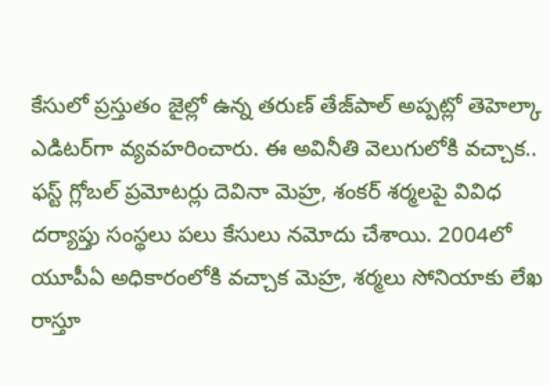కేసులో ప్రస్తుతం జైల్లో ఉన్న తరుణ్‌ తేజ్‌పాల్‌ అప్పట్లో తెహెల్కా ఎడిటర్‌గా వ్యవహరించారు. ఈ అవినీతి వెలుగులోకి వచ్చాక.. ఫస్ట్‌ గ్లోబల్‌ ప్రమోటర్లు దెవినా మెహ్ర, శంకర్‌ శర్మలపై వివిధ దర్యాప్తు సంస్థలు పలు కేసులు నమోదు చేశాయి. 2004లో యూపీఏ అధికారంలోకి వచ్చాక మెహ్ర, శర్మలు సోనియాకు లేఖ రాస్తూ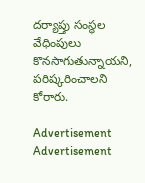దర్యాప్తు సంస్థల వేధింపులు కొనసాగుతున్నాయని, పరిష్కరించాలని కోరారు.

Advertisement
Advertisement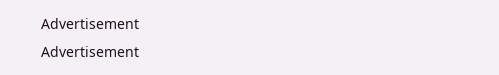Advertisement
Advertisement